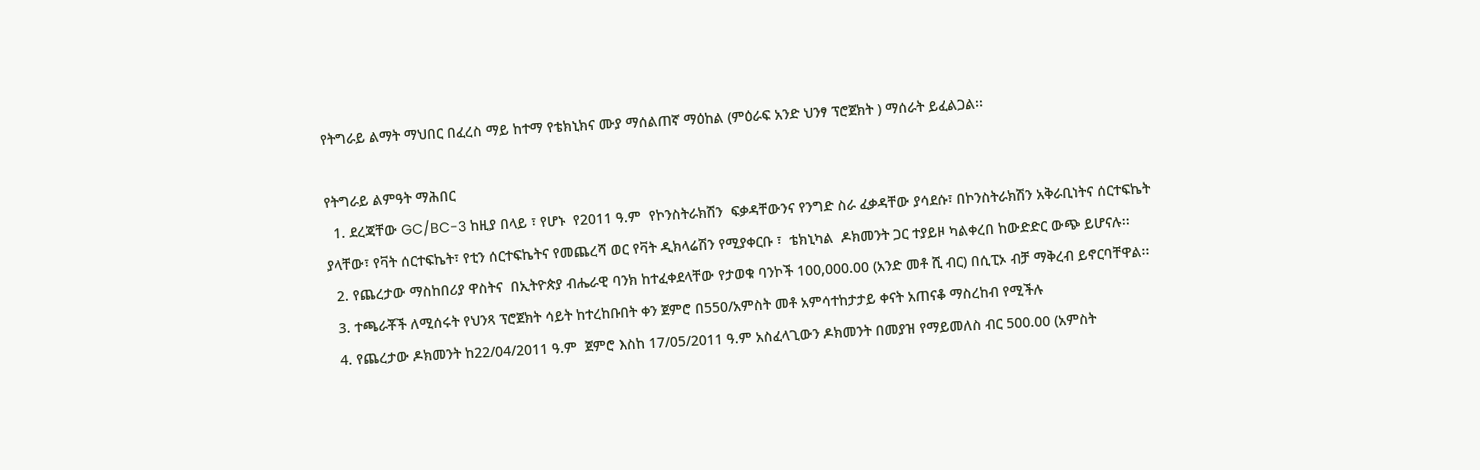የትግራይ ልማት ማህበር በፈረስ ማይ ከተማ የቴክኒክና ሙያ ማሰልጠኛ ማዕከል (ምዕራፍ አንድ ህንፃ ፕሮጀክት ) ማሰራት ይፈልጋል፡፡

የትግራይ ልምዓት ማሕበር
  1. ደረጃቸው GC/BC-3 ከዚያ በላይ ፣ የሆኑ  የ2011 ዓ.ም  የኮንስትራክሽን  ፍቃዳቸውንና የንግድ ስራ ፈቃዳቸው ያሳደሱ፣ በኮንስትራክሽን አቅራቢነትና ሰርተፍኬት ያላቸው፣ የቫት ሰርተፍኬት፣ የቲን ሰርተፍኬትና የመጨረሻ ወር የቫት ዲክላሬሽን የሚያቀርቡ ፣  ቴክኒካል  ዶክመንት ጋር ተያይዞ ካልቀረበ ከውድድር ውጭ ይሆናሉ፡፡
  2. የጨረታው ማስከበሪያ ዋስትና  በኢትዮጵያ ብሔራዊ ባንክ ከተፈቀደላቸው የታወቁ ባንኮች 100,000.00 (አንድ መቶ ሺ ብር) በሲፒኦ ብቻ ማቅረብ ይኖርባቸዋል፡፡
  3. ተጫራቾች ለሚሰሩት የህንጻ ፕሮጀክት ሳይት ከተረከቡበት ቀን ጀምሮ በ550/አምስት መቶ አምሳተከታታይ ቀናት አጠናቆ ማስረከብ የሚችሉ
  4. የጨረታው ዶክመንት ከ22/04/2011 ዓ.ም  ጀምሮ እስከ 17/05/2011 ዓ.ም አስፈላጊውን ዶክመንት በመያዝ የማይመለስ ብር 500.00 (አምስት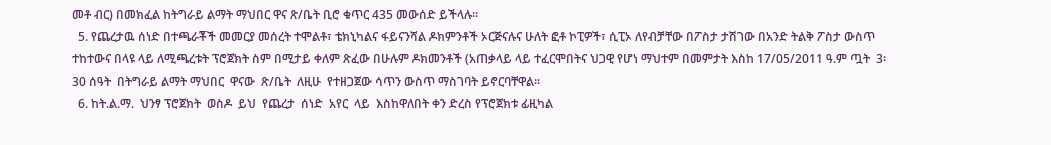መቶ ብር) በመክፈል ከትግራይ ልማት ማህበር ዋና ጽ/ቤት ቢሮ ቁጥር 435 መውሰድ ይችላሉ፡፡
  5. የጨረታዉ ሰነድ በተጫራቾች መመርያ መሰረት ተሞልቶ፣ ቴክኒካልና ፋይናንሻል ዶክምንቶች ኦርጅናሉና ሁለት ፎቶ ኮፒዎች፣ ሲፒኦ ለየብቻቸው በፖስታ ታሽገው በአንድ ትልቅ ፖስታ ውስጥ ተከተውና በላዩ ላይ ለሚጫረቱት ፕሮጀክት ስም በሚታይ ቀለም ጽፈው በሁሉም ዶክመንቶች (አጠቃላይ ላይ ተፈርሞበትና ህጋዊ የሆነ ማህተም በመምታት እስከ 17/05/2011 ዓ.ም ጧት  3፡30 ሰዓት  በትግራይ ልማት ማህበር  ዋናው  ጽ/ቤት  ለዚሁ  የተዘጋጀው ሳጥን ውስጥ ማስገባት ይኖርባቸዋል፡፡
  6. ከት.ል.ማ.  ህንፃ ፕሮጀክት  ወስዶ  ይህ  የጨረታ  ሰነድ  አየር  ላይ  እስከዋለበት ቀን ድረስ የፕሮጀክቱ ፊዚካል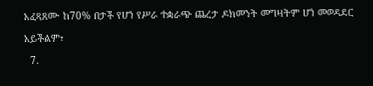አፈጻጸሙ ከ70% በታች የሆነ የሥራ ተቋራጭ ጨረታ ዶክመንት መግዛትም ሆነ መወዳደር አይችልም፣
  7.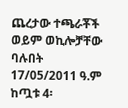ጨረታው ተጫራቾች ወይም ወኪሎቻቸው ባሉበት 17/05/2011 ዓ.ም ከጧቱ 4፡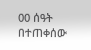00 ሰዓት  በተጠቀሰው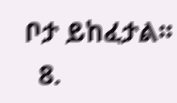ቦታ ይከፈታል፡፡
  8.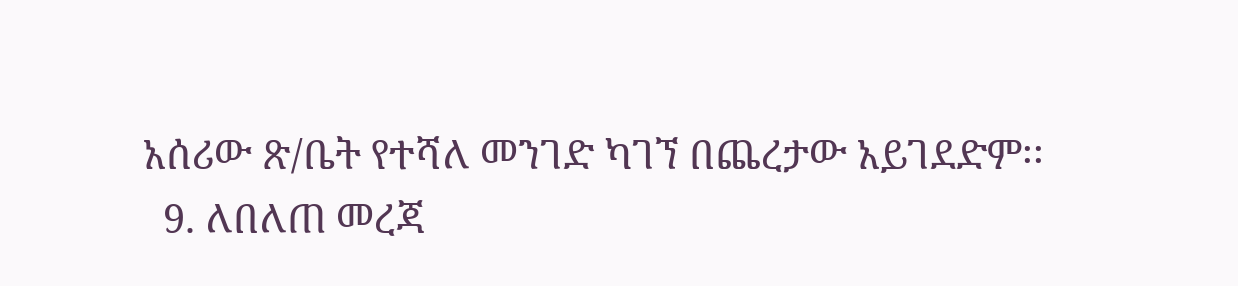አሰሪው ጽ/ቤት የተሻለ መንገድ ካገኘ በጨረታው አይገደድም፡፡
  9. ለበለጠ መረጃ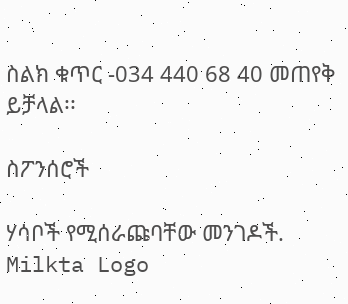ስልክ ቁጥር -034 440 68 40 መጠየቅ ይቻላል፡፡

ስፖንሰሮች

ሃሳቦች የሚሰራጩባቸው መንገዶች.
Milkta Logo